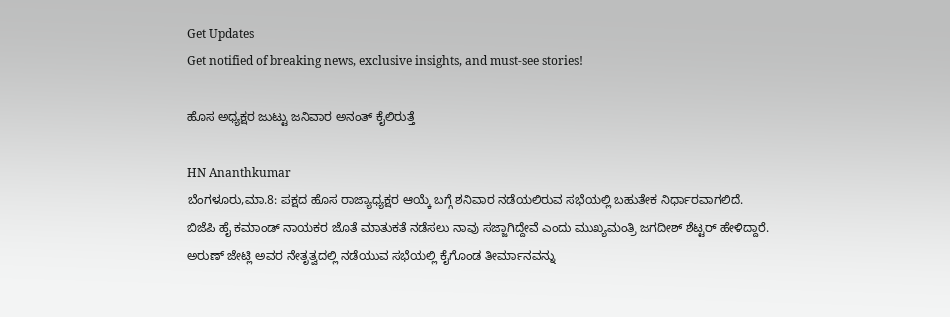Get Updates
Get notified of breaking news, exclusive insights, and must-see stories!

ಹೊಸ ಅಧ್ಯಕ್ಷರ ಜುಟ್ಟು ಜನಿವಾರ ಅನಂತ್ ಕೈಲಿರುತ್ತೆ

HN Ananthkumar
ಬೆಂಗಳೂರು,ಮಾ.8: ಪಕ್ಷದ ಹೊಸ ರಾಜ್ಯಾಧ್ಯಕ್ಷರ ಆಯ್ಕೆ ಬಗ್ಗೆ ಶನಿವಾರ ನಡೆಯಲಿರುವ ಸಭೆಯಲ್ಲಿ ಬಹುತೇಕ ನಿರ್ಧಾರವಾಗಲಿದೆ. ಬಿಜೆಪಿ ಹೈ ಕಮಾಂಡ್ ನಾಯಕರ ಜೊತೆ ಮಾತುಕತೆ ನಡೆಸಲು ನಾವು ಸಜ್ಜಾಗಿದ್ದೇವೆ ಎಂದು ಮುಖ್ಯಮಂತ್ರಿ ಜಗದೀಶ್ ಶೆಟ್ಟರ್ ಹೇಳಿದ್ದಾರೆ. ಅರುಣ್ ಜೇಟ್ಲಿ ಅವರ ನೇತೃತ್ವದಲ್ಲಿ ನಡೆಯುವ ಸಭೆಯಲ್ಲಿ ಕೈಗೊಂಡ ತೀರ್ಮಾನವನ್ನು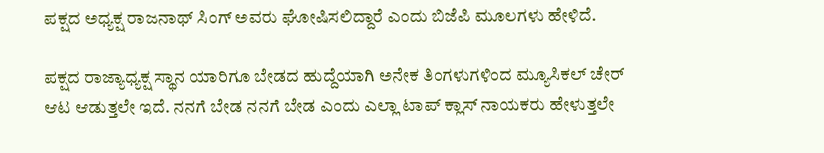ಪಕ್ಷದ ಅಧ್ಯಕ್ಷ ರಾಜನಾಥ್ ಸಿಂಗ್ ಅವರು ಘೋಷಿಸಲಿದ್ದಾರೆ ಎಂದು ಬಿಜೆಪಿ ಮೂಲಗಳು ಹೇಳಿದೆ.

ಪಕ್ಷದ ರಾಜ್ಯಾಧ್ಯಕ್ಷ ಸ್ಥಾನ ಯಾರಿಗೂ ಬೇಡದ ಹುದ್ದೆಯಾಗಿ ಅನೇಕ ತಿಂಗಳುಗಳಿಂದ ಮ್ಯೂಸಿಕಲ್ ಚೇರ್ ಆಟ ಆಡುತ್ತಲೇ ಇದೆ. ನನಗೆ ಬೇಡ ನನಗೆ ಬೇಡ ಎಂದು ಎಲ್ಲಾ ಟಾಪ್ ಕ್ಲಾಸ್ ನಾಯಕರು ಹೇಳುತ್ತಲೇ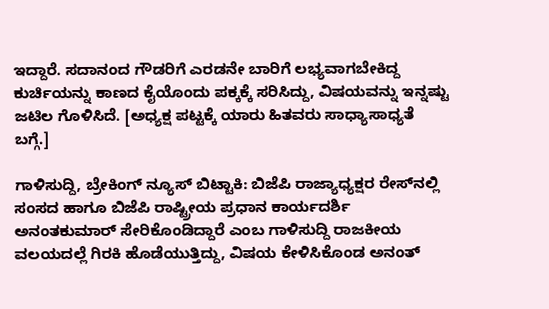ಇದ್ದಾರೆ. ಸದಾನಂದ ಗೌಡರಿಗೆ ಎರಡನೇ ಬಾರಿಗೆ ಲಭ್ಯವಾಗಬೇಕಿದ್ದ ಕುರ್ಚಿಯನ್ನು ಕಾಣದ ಕೈಯೊಂದು ಪಕ್ಕಕ್ಕೆ ಸರಿಸಿದ್ದು, ವಿಷಯವನ್ನು ಇನ್ನಷ್ಟು ಜಟಿಲ ಗೊಳಿಸಿದೆ. [ಅಧ್ಯಕ್ಷ ಪಟ್ಟಕ್ಕೆ ಯಾರು ಹಿತವರು ಸಾಧ್ಯಾಸಾಧ್ಯತೆ ಬಗ್ಗೆ.]

ಗಾಳಿಸುದ್ದಿ, ಬ್ರೇಕಿಂಗ್ ನ್ಯೂಸ್ ಬಿಟ್ಟಾಕಿ: ಬಿಜೆಪಿ ರಾಜ್ಯಾಧ್ಯಕ್ಷರ ರೇಸ್‌ನಲ್ಲಿ ಸಂಸದ ಹಾಗೂ ಬಿಜೆಪಿ ರಾಷ್ಟ್ರೀಯ ಪ್ರಧಾನ ಕಾರ್ಯದರ್ಶಿ ಅನಂತಕುಮಾರ್ ಸೇರಿಕೊಂಡಿದ್ದಾರೆ ಎಂಬ ಗಾಳಿಸುದ್ದಿ ರಾಜಕೀಯ ವಲಯದಲ್ಲೆ ಗಿರಕಿ ಹೊಡೆಯುತ್ತಿದ್ದು, ವಿಷಯ ಕೇಳಿಸಿಕೊಂಡ ಅನಂತ್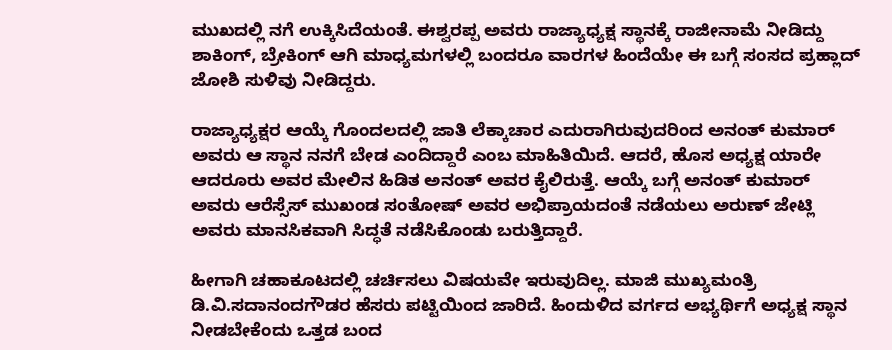ಮುಖದಲ್ಲಿ ನಗೆ ಉಕ್ಕಿಸಿದೆಯಂತೆ. ಈಶ್ವರಪ್ಪ ಅವರು ರಾಜ್ಯಾಧ್ಯಕ್ಷ ಸ್ಥಾನಕ್ಕೆ ರಾಜೀನಾಮೆ ನೀಡಿದ್ದು ಶಾಕಿಂಗ್, ಬ್ರೇಕಿಂಗ್ ಆಗಿ ಮಾಧ್ಯಮಗಳಲ್ಲಿ ಬಂದರೂ ವಾರಗಳ ಹಿಂದೆಯೇ ಈ ಬಗ್ಗೆ ಸಂಸದ ಪ್ರಹ್ಲಾದ್ ಜೋಶಿ ಸುಳಿವು ನೀಡಿದ್ದರು.

ರಾಜ್ಯಾಧ್ಯಕ್ಷರ ಆಯ್ಕೆ ಗೊಂದಲದಲ್ಲಿ ಜಾತಿ ಲೆಕ್ಕಾಚಾರ ಎದುರಾಗಿರುವುದರಿಂದ ಅನಂತ್ ಕುಮಾರ್ ಅವರು ಆ ಸ್ಥಾನ ನನಗೆ ಬೇಡ ಎಂದಿದ್ದಾರೆ ಎಂಬ ಮಾಹಿತಿಯಿದೆ. ಆದರೆ, ಹೊಸ ಅಧ್ಯಕ್ಷ ಯಾರೇ ಆದರೂರು ಅವರ ಮೇಲಿನ ಹಿಡಿತ ಅನಂತ್ ಅವರ ಕೈಲಿರುತ್ತೆ. ಆಯ್ಕೆ ಬಗ್ಗೆ ಅನಂತ್ ಕುಮಾರ್ ಅವರು ಆರೆಸ್ಸೆಸ್ ಮುಖಂಡ ಸಂತೋಷ್ ಅವರ ಅಭಿಪ್ರಾಯದಂತೆ ನಡೆಯಲು ಅರುಣ್ ಜೇಟ್ಲಿ ಅವರು ಮಾನಸಿಕವಾಗಿ ಸಿದ್ಧತೆ ನಡೆಸಿಕೊಂಡು ಬರುತ್ತಿದ್ದಾರೆ.

ಹೀಗಾಗಿ ಚಹಾಕೂಟದಲ್ಲಿ ಚರ್ಚಿಸಲು ವಿಷಯವೇ ಇರುವುದಿಲ್ಲ. ಮಾಜಿ ಮುಖ್ಯಮಂತ್ರಿ ಡಿ.ವಿ.ಸದಾನಂದಗೌಡರ ಹೆಸರು ಪಟ್ಟಿಯಿಂದ ಜಾರಿದೆ. ಹಿಂದುಳಿದ ವರ್ಗದ ಅಭ್ಯರ್ಥಿಗೆ ಅಧ್ಯಕ್ಷ ಸ್ಥಾನ ನೀಡಬೇಕೆಂದು ಒತ್ತಡ ಬಂದ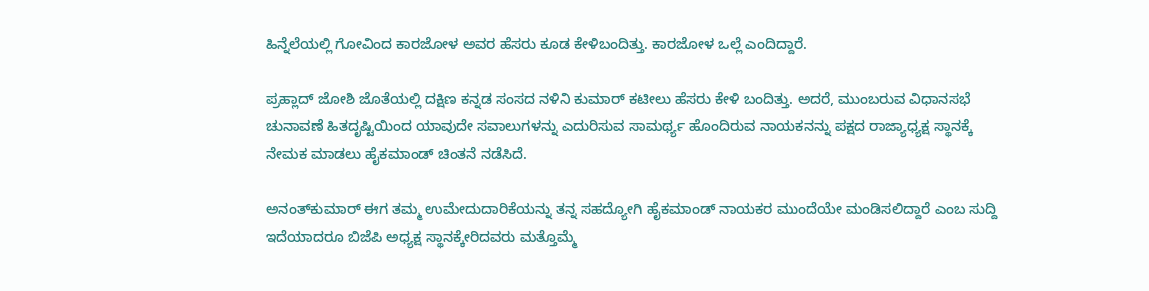ಹಿನ್ನೆಲೆಯಲ್ಲಿ ಗೋವಿಂದ ಕಾರಜೋಳ ಅವರ ಹೆಸರು ಕೂಡ ಕೇಳಿಬಂದಿತ್ತು. ಕಾರಜೋಳ ಒಲ್ಲೆ ಎಂದಿದ್ದಾರೆ.

ಪ್ರಹ್ಲಾದ್ ಜೋಶಿ ಜೊತೆಯಲ್ಲಿ ದಕ್ಷಿಣ ಕನ್ನಡ ಸಂಸದ ನಳಿನಿ ಕುಮಾರ್ ಕಟೀಲು ಹೆಸರು ಕೇಳಿ ಬಂದಿತ್ತು. ಅದರೆ, ಮುಂಬರುವ ವಿಧಾನಸಭೆ ಚುನಾವಣೆ ಹಿತದೃಷ್ಟಿಯಿಂದ ಯಾವುದೇ ಸವಾಲುಗಳನ್ನು ಎದುರಿಸುವ ಸಾಮರ್ಥ್ಯ ಹೊಂದಿರುವ ನಾಯಕನನ್ನು ಪಕ್ಷದ ರಾಜ್ಯಾಧ್ಯಕ್ಷ ಸ್ಥಾನಕ್ಕೆ ನೇಮಕ ಮಾಡಲು ಹೈಕಮಾಂಡ್ ಚಿಂತನೆ ನಡೆಸಿದೆ.

ಅನಂತ್‌ಕುಮಾರ್ ಈಗ ತಮ್ಮ ಉಮೇದುದಾರಿಕೆಯನ್ನು ತನ್ನ ಸಹದ್ಯೋಗಿ ಹೈಕಮಾಂಡ್ ನಾಯಕರ ಮುಂದೆಯೇ ಮಂಡಿಸಲಿದ್ದಾರೆ ಎಂಬ ಸುದ್ದಿ ಇದೆಯಾದರೂ ಬಿಜೆಪಿ ಅಧ್ಯಕ್ಷ ಸ್ಥಾನಕ್ಕೇರಿದವರು ಮತ್ತೊಮ್ಮೆ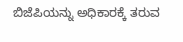ಬಿಜೆಪಿಯನ್ನು ಅಧಿಕಾರಕ್ಕೆ ತರುವ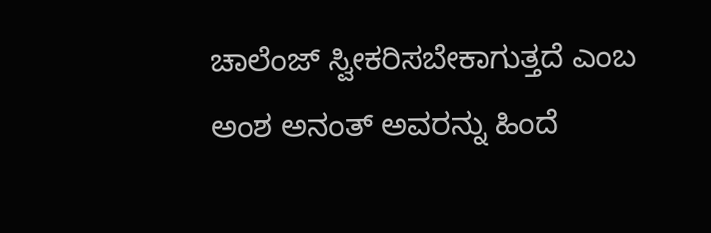ಚಾಲೆಂಜ್ ಸ್ವೀಕರಿಸಬೇಕಾಗುತ್ತದೆ ಎಂಬ ಅಂಶ ಅನಂತ್ ಅವರನ್ನು ಹಿಂದೆ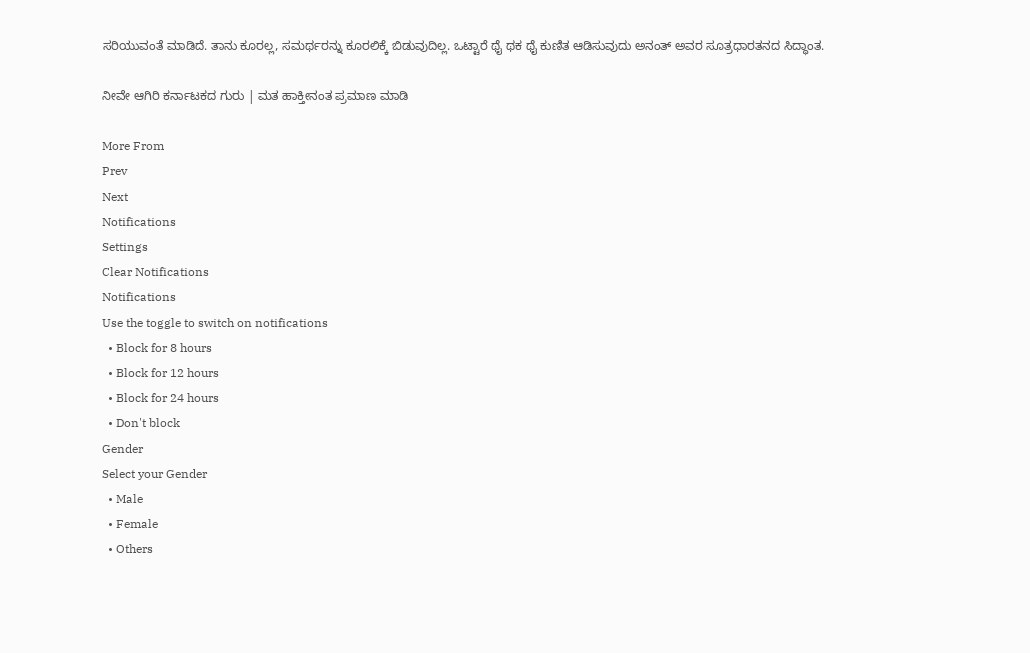ಸರಿಯುವಂತೆ ಮಾಡಿದೆ. ತಾನು ಕೂರಲ್ಲ, ಸಮರ್ಥರನ್ನು ಕೂರಲಿಕ್ಕೆ ಬಿಡುವುದಿಲ್ಲ. ಒಟ್ಟಾರೆ ಥೈ ಥಕ ಥೈ ಕುಣಿತ ಆಡಿಸುವುದು ಅನಂತ್ ಅವರ ಸೂತ್ರಧಾರತನದ ಸಿದ್ಧಾಂತ.

ನೀವೇ ಆಗಿರಿ ಕರ್ನಾಟಕದ ಗುರು | ಮತ ಹಾಕ್ತೀನಂತ ಪ್ರಮಾಣ ಮಾಡಿ

More From
Prev
Next
Notifications
Settings
Clear Notifications
Notifications
Use the toggle to switch on notifications
  • Block for 8 hours
  • Block for 12 hours
  • Block for 24 hours
  • Don't block
Gender
Select your Gender
  • Male
  • Female
  • Others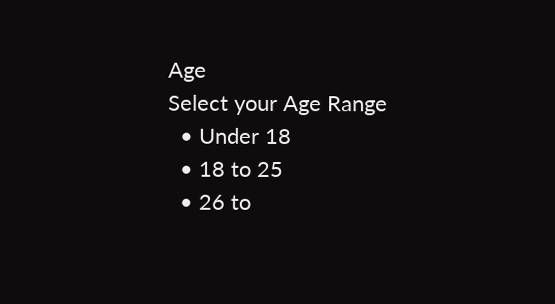Age
Select your Age Range
  • Under 18
  • 18 to 25
  • 26 to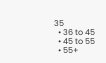35
  • 36 to 45
  • 45 to 55
  • 55+